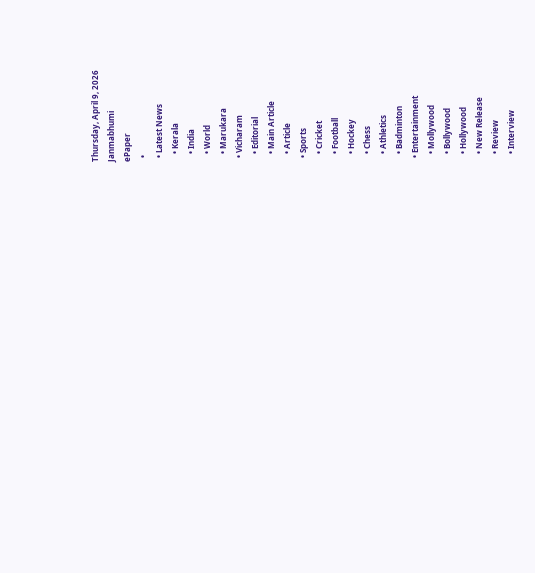Thursday, April 9, 2026
Janmabhumi
ePaper
  •
  • Latest News
    • Kerala
    • India
    • World
    • Marukara
  • Vicharam
    • Editorial
    • Main Article
    • Article
  • Sports
    • Cricket
    • Football
    • Hockey
    • Chess
    • Athletics
    • Badminton
  • Entertainment
    • Mollywood
    • Bollywood
    • Hollywood
    • New Release
    • Review
    • Interview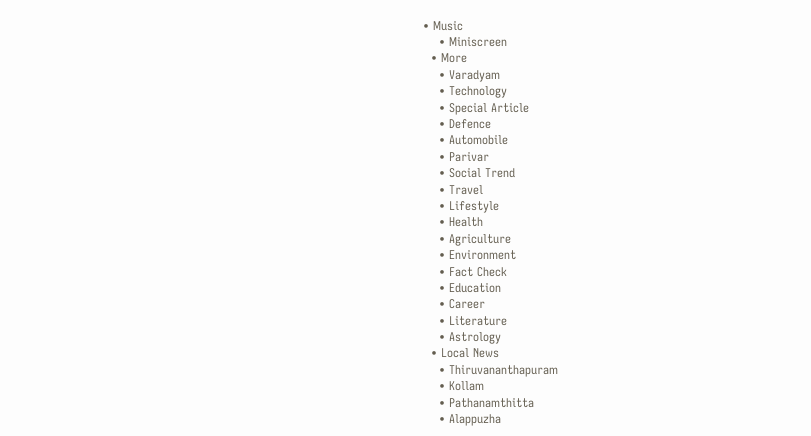• Music
    • Miniscreen
  • More
    • Varadyam
    • Technology
    • Special Article
    • Defence
    • Automobile
    • Parivar
    • Social Trend
    • Travel
    • Lifestyle
    • Health
    • Agriculture
    • Environment
    • Fact Check
    • Education
    • Career
    • Literature
    • Astrology
  • Local News
    • Thiruvananthapuram
    • Kollam
    • Pathanamthitta
    • Alappuzha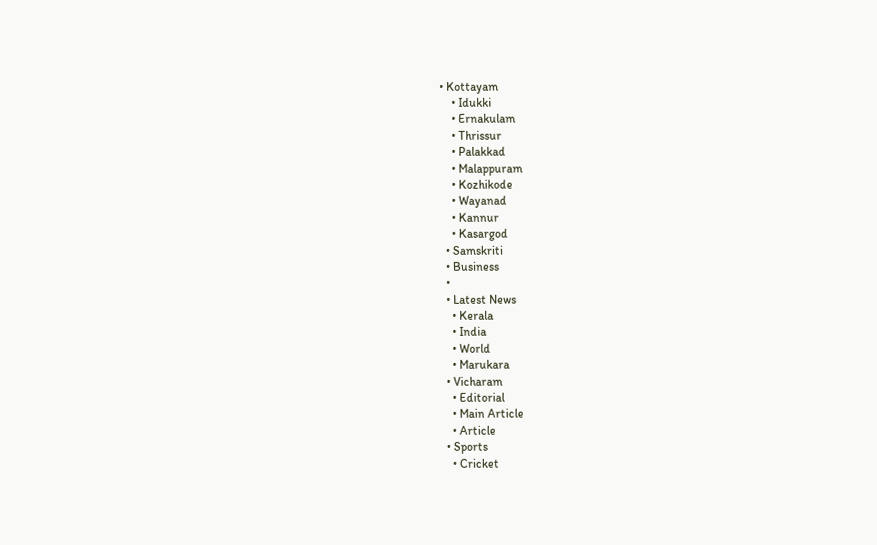• Kottayam
    • Idukki
    • Ernakulam
    • Thrissur
    • Palakkad
    • Malappuram
    • Kozhikode
    • Wayanad
    • Kannur
    • Kasargod
  • Samskriti
  • Business
  •
  • Latest News
    • Kerala
    • India
    • World
    • Marukara
  • Vicharam
    • Editorial
    • Main Article
    • Article
  • Sports
    • Cricket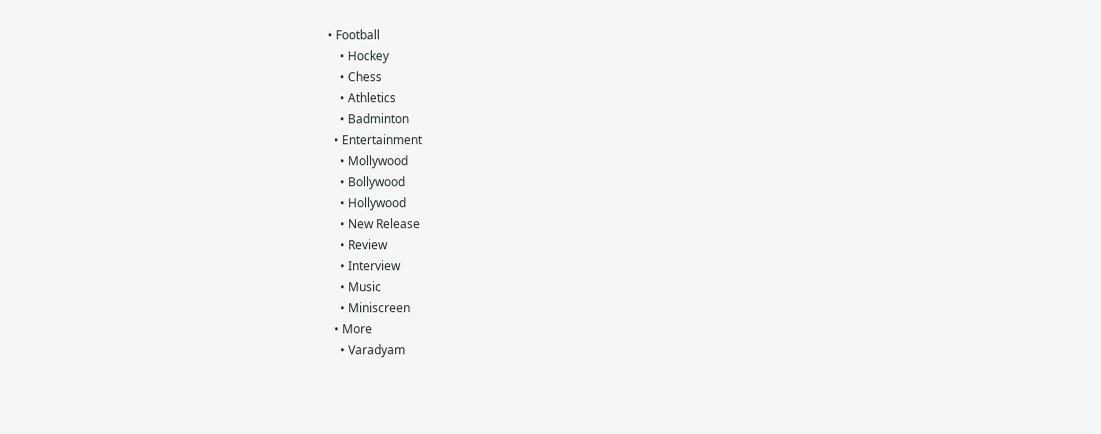• Football
    • Hockey
    • Chess
    • Athletics
    • Badminton
  • Entertainment
    • Mollywood
    • Bollywood
    • Hollywood
    • New Release
    • Review
    • Interview
    • Music
    • Miniscreen
  • More
    • Varadyam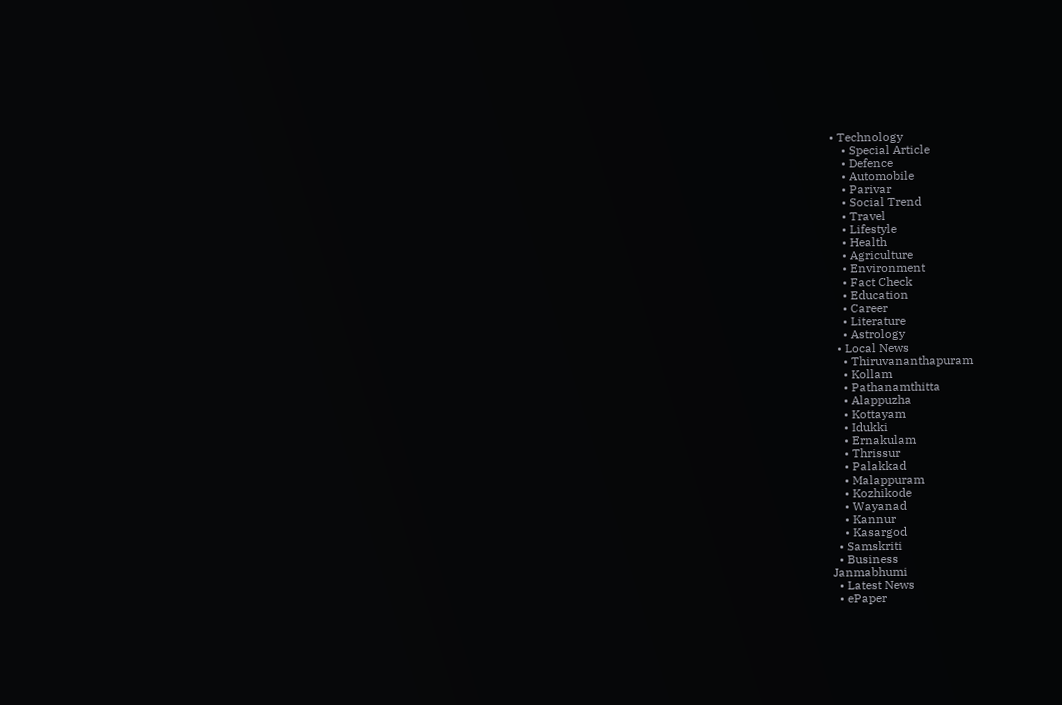• Technology
    • Special Article
    • Defence
    • Automobile
    • Parivar
    • Social Trend
    • Travel
    • Lifestyle
    • Health
    • Agriculture
    • Environment
    • Fact Check
    • Education
    • Career
    • Literature
    • Astrology
  • Local News
    • Thiruvananthapuram
    • Kollam
    • Pathanamthitta
    • Alappuzha
    • Kottayam
    • Idukki
    • Ernakulam
    • Thrissur
    • Palakkad
    • Malappuram
    • Kozhikode
    • Wayanad
    • Kannur
    • Kasargod
  • Samskriti
  • Business
Janmabhumi
  • Latest News
  • ePaper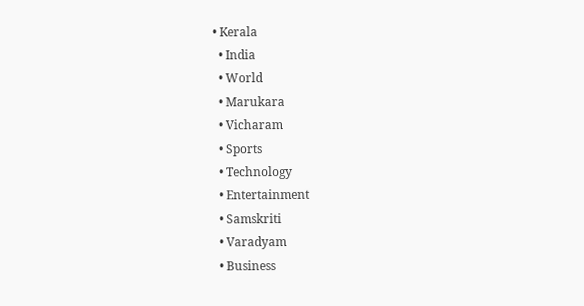• Kerala
  • India
  • World
  • Marukara
  • Vicharam
  • Sports
  • Technology
  • Entertainment
  • Samskriti
  • Varadyam
  • Business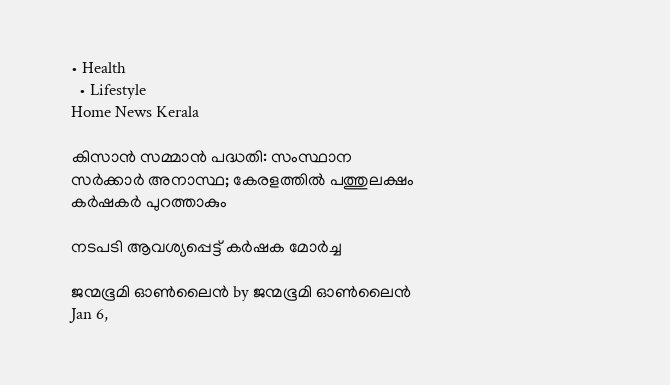• Health
  • Lifestyle
Home News Kerala

കിസാന്‍ സമ്മാന്‍ പദ്ധതി: സംസ്ഥാന സര്‍ക്കാര്‍ അനാസ്ഥ; കേരളത്തില്‍ പത്തുലക്ഷം കര്‍ഷകര്‍ പുറത്താകും

നടപടി ആവശ്യപ്പെട്ട് കര്‍ഷക മോര്‍ച്ച

ജന്മഭൂമി ഓണ്‍ലൈന്‍ by ജന്മഭൂമി ഓണ്‍ലൈന്‍
Jan 6,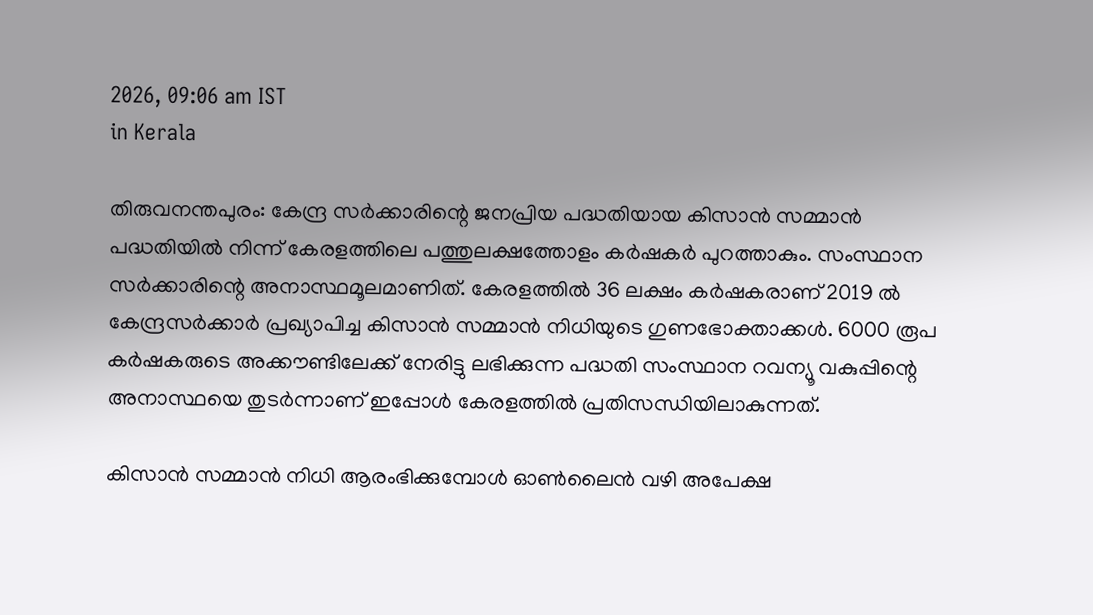2026, 09:06 am IST
in Kerala

തിരുവനന്തപുരം: കേന്ദ്ര സര്‍ക്കാരിന്റെ ജനപ്രിയ പദ്ധതിയായ കിസാന്‍ സമ്മാന്‍ പദ്ധതിയില്‍ നിന്ന് കേരളത്തിലെ പത്തുലക്ഷത്തോളം കര്‍ഷകര്‍ പുറത്താകും. സംസ്ഥാന സര്‍ക്കാരിന്റെ അനാസ്ഥമൂലമാണിത്. കേരളത്തില്‍ 36 ലക്ഷം കര്‍ഷകരാണ് 2019 ല്‍ കേന്ദ്രസര്‍ക്കാര്‍ പ്രഖ്യാപിച്ച കിസാന്‍ സമ്മാന്‍ നിധിയുടെ ഗുണഭോക്താക്കള്‍. 6000 രൂപ കര്‍ഷകരുടെ അക്കൗണ്ടിലേക്ക് നേരിട്ടു ലഭിക്കുന്ന പദ്ധതി സംസ്ഥാന റവന്യൂ വകുപ്പിന്റെ അനാസ്ഥയെ തുടര്‍ന്നാണ് ഇപ്പോള്‍ കേരളത്തില്‍ പ്രതിസന്ധിയിലാകുന്നത്.

കിസാന്‍ സമ്മാന്‍ നിധി ആരംഭിക്കുമ്പോള്‍ ഓണ്‍ലൈന്‍ വഴി അപേക്ഷ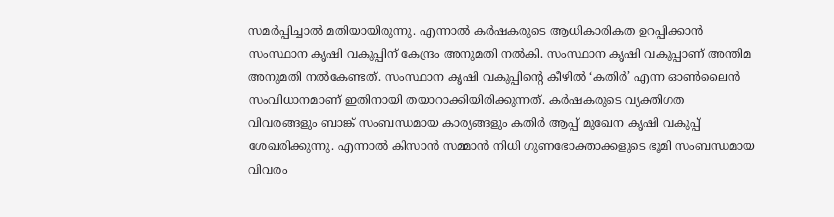സമര്‍പ്പിച്ചാല്‍ മതിയായിരുന്നു. എന്നാല്‍ കര്‍ഷകരുടെ ആധികാരികത ഉറപ്പിക്കാന്‍ സംസ്ഥാന കൃഷി വകുപ്പിന് കേന്ദ്രം അനുമതി നല്‍കി. സംസ്ഥാന കൃഷി വകുപ്പാണ് അന്തിമ അനുമതി നല്‍കേണ്ടത്. സംസ്ഥാന കൃഷി വകുപ്പിന്റെ കീഴില്‍ ‘കതിര്‍’ എന്ന ഓണ്‍ലൈന്‍ സംവിധാനമാണ് ഇതിനായി തയാറാക്കിയിരിക്കുന്നത്. കര്‍ഷകരുടെ വ്യക്തിഗത വിവരങ്ങളും ബാങ്ക് സംബന്ധമായ കാര്യങ്ങളും കതിര്‍ ആപ്പ് മുഖേന കൃഷി വകുപ്പ് ശേഖരിക്കുന്നു. എന്നാല്‍ കിസാന്‍ സമ്മാന്‍ നിധി ഗുണഭോക്താക്കളുടെ ഭൂമി സംബന്ധമായ വിവരം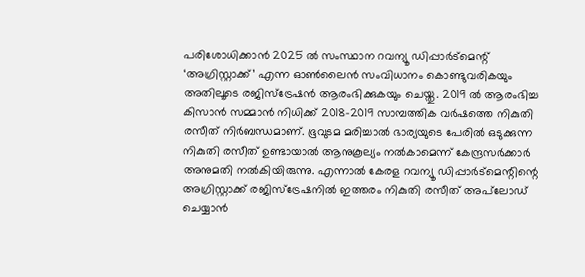പരിശോധിക്കാന്‍ 2025 ല്‍ സംസ്ഥാന റവന്യൂ ഡിപ്പാര്‍ട്‌മെന്റ് ‘അഗ്രിസ്റ്റാക്ക്’ എന്ന ഓണ്‍ലൈന്‍ സംവിധാനം കൊണ്ടുവരികയും അതിലൂടെ രജിസ്‌ട്രേഷന്‍ ആരംഭിക്കുകയും ചെയ്തു. 2019 ല്‍ ആരംഭിച്ച കിസാന്‍ സമ്മാന്‍ നിധിക്ക് 2018-2019 സാമ്പത്തിക വര്‍ഷത്തെ നികുതി രസീത് നിര്‍ബന്ധമാണ്. ഭൂവുടമ മരിച്ചാല്‍ ഭാര്യയുടെ പേരില്‍ ഒടുക്കുന്ന നികുതി രസീത് ഉണ്ടായാല്‍ ആനുകൂല്യം നല്‍കാമെന്ന് കേന്ദ്രസര്‍ക്കാര്‍ അനുമതി നല്‍കിയിരുന്നു. എന്നാല്‍ കേരള റവന്യൂ ഡിപ്പാര്‍ട്‌മെന്റിന്റെ അഗ്രിസ്റ്റാക്ക് രജിസ്‌ട്രേഷനില്‍ ഇത്തരം നികുതി രസീത് അപ്‌ലോഡ് ചെയ്യാന്‍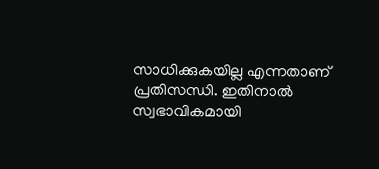സാധിക്കുകയില്ല എന്നതാണ് പ്രതിസന്ധി. ഇതിനാല്‍ സ്വഭാവികമായി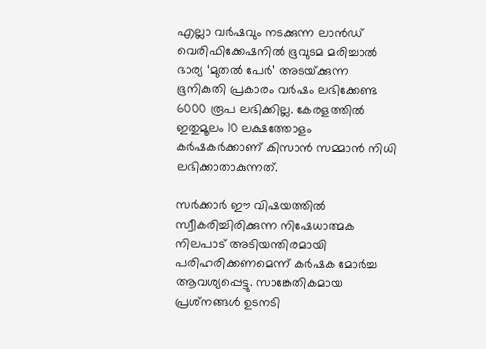എല്ലാ വര്‍ഷവും നടക്കുന്ന ലാന്‍ഡ് വെരിഫിക്കേഷനില്‍ ഭൂവുടമ മരിച്ചാല്‍ ഭാര്യ ‘മുതല്‍ പേര്‍’ അടയ്‌ക്കുന്ന ഭൂനികുതി പ്രകാരം വര്‍ഷം ലഭിക്കേണ്ട 6000 രൂപ ലഭിക്കില്ല. കേരളത്തില്‍ ഇതുമൂലം 10 ലക്ഷത്തോളം കര്‍ഷകര്‍ക്കാണ് കിസാന്‍ സമ്മാന്‍ നിധി ലഭിക്കാതാകുന്നത്.

സര്‍ക്കാര്‍ ഈ വിഷയത്തില്‍ സ്വീകരിച്ചിരിക്കുന്ന നിഷേധാത്മക നിലപാട് അടിയന്തിരമായി പരിഹരിക്കണമെന്ന് കര്‍ഷക മോര്‍ച്ച ആവശ്യപ്പെട്ടു. സാങ്കേതികമായ പ്രശ്‌നങ്ങള്‍ ഉടനടി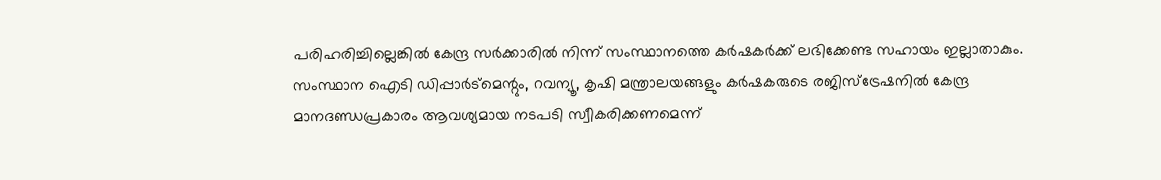പരിഹരിച്ചില്ലെങ്കില്‍ കേന്ദ്ര സര്‍ക്കാരില്‍ നിന്ന് സംസ്ഥാനത്തെ കര്‍ഷകര്‍ക്ക് ലഭിക്കേണ്ട സഹായം ഇല്ലാതാകും. സംസ്ഥാന ഐടി ഡിപ്പാര്‍ട്‌മെന്റും, റവന്യൂ, കൃഷി മന്ത്രാലയങ്ങളും കര്‍ഷകരുടെ രജിസ്‌ട്രേഷനില്‍ കേന്ദ്ര മാനദണ്ഡപ്രകാരം ആവശ്യമായ നടപടി സ്വീകരിക്കണമെന്ന്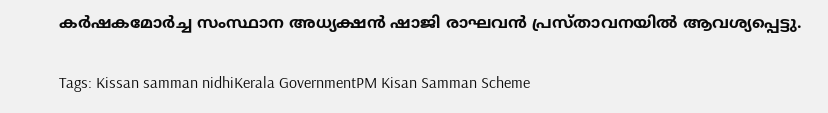കര്‍ഷകമോര്‍ച്ച സംസ്ഥാന അധ്യക്ഷന്‍ ഷാജി രാഘവന്‍ പ്രസ്താവനയില്‍ ആവശ്യപ്പെട്ടു.

Tags: Kissan samman nidhiKerala GovernmentPM Kisan Samman Scheme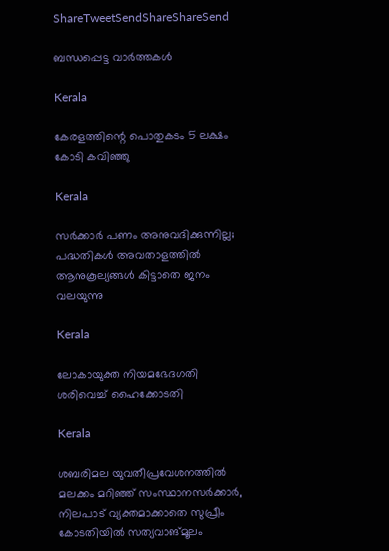ShareTweetSendShareShareSend

ബന്ധപ്പെട്ട വാര്‍ത്തകള്‍

Kerala

കേരളത്തിന്റെ പൊതുകടം 5 ലക്ഷം കോടി കവിഞ്ഞു

Kerala

സര്‍ക്കാര്‍ പണം അനുവദിക്കുന്നില്ല; പദ്ധതികള്‍ അവതാളത്തില്‍ ആനുകൂല്യങ്ങള്‍ കിട്ടാതെ ജനം വലയുന്നു

Kerala

ലോകായുക്ത നിയമഭേദഗതി ശരിവെച്ച്‌ ഹൈക്കോടതി

Kerala

ശബരിമല യുവതീപ്രവേശനത്തിൽ മലക്കം മറിഞ്ഞ് സംസ്ഥാനസർക്കാർ, നിലപാട് വ്യക്തമാക്കാതെ സുപ്രീം കോടതിയിൽ സത്യവാങ്മൂലം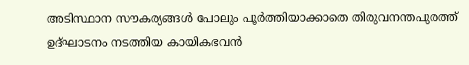അടിസ്ഥാന സൗകര്യങ്ങള്‍ പോലും പൂര്‍ത്തിയാക്കാതെ തിരുവനന്തപുരത്ത് ഉദ്ഘാടനം നടത്തിയ കായികഭവന്‍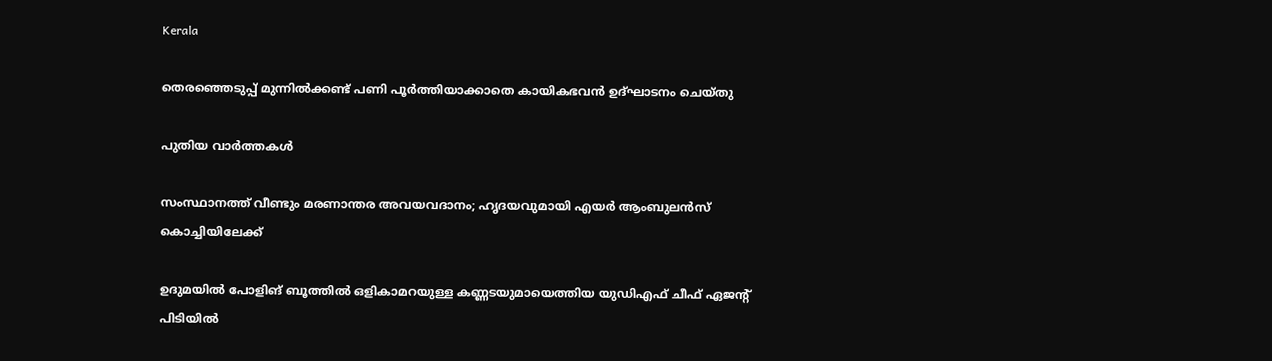Kerala

തെരഞ്ഞെടുപ്പ് മുന്നില്‍ക്കണ്ട് പണി പൂര്‍ത്തിയാക്കാതെ കായികഭവന്‍ ഉദ്ഘാടനം ചെയ്തു

പുതിയ വാര്‍ത്തകള്‍

സംസ്ഥാനത്ത് വീണ്ടും മരണാന്തര അവയവദാനം; ഹൃദയവുമായി എയർ ആംബുലൻസ് കൊച്ചിയിലേക്ക്

ഉദുമയിൽ പോളിങ് ബൂത്തിൽ ഒളികാമറയുള്ള കണ്ണടയുമായെത്തിയ യുഡിഎഫ് ചീഫ് ഏജന്റ് പിടിയിൽ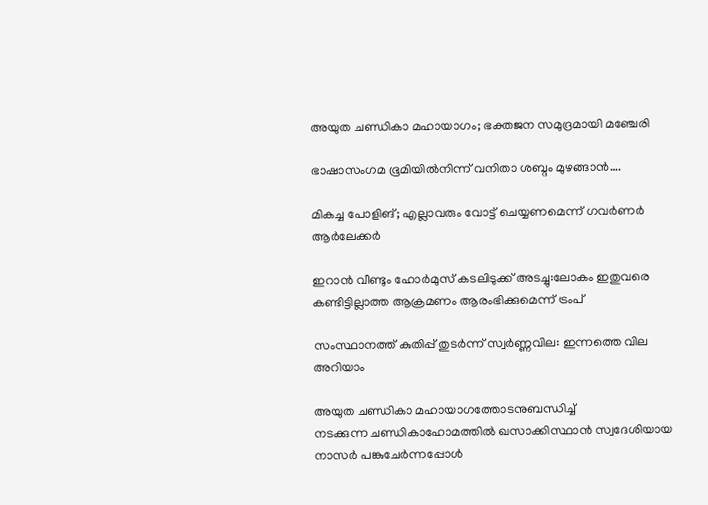അയുത ചണ്ഡികാ മഹായാഗം; ഭക്തജന സമുദ്രമായി മഞ്ചേരി

ഭാഷാസംഗമ ഭൂമിയില്‍നിന്ന് വനിതാ ശബ്ദം മുഴങ്ങാന്‍….

മികച്ച പോളിങ്; എല്ലാവരും വോട്ട് ചെയ്യണമെന്ന് ഗവര്‍ണര്‍ ആര്‍ലേക്കര്‍

ഇറാൻ വീണ്ടും ഹോർമുസ് കടലിടുക്ക് അടച്ചു:ലോകം ഇതുവരെ കണ്ടിട്ടില്ലാത്ത ആക്രമണം ആരംഭിക്കുമെന്ന് ട്രംപ്

സംസ്ഥാനത്ത് കുതിപ്പ് തുടർന്ന് സ്വർണ്ണവില: ഇന്നത്തെ വില അറിയാം

അയുത ചണ്ഡികാ മഹായാഗത്തോടനുബന്ധിച്ച്
നടക്കുന്ന ചണ്ഡികാഹോമത്തില്‍ ഖസാക്കിസ്ഥാന്‍ സ്വദേശിയായ നാസര്‍ പങ്കുചേര്‍ന്നപ്പോള്‍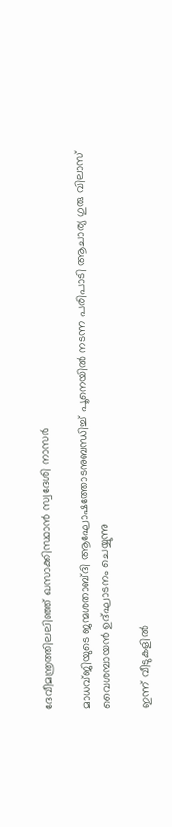ദേവീമന്ത്രത്തിലലിഞ്ഞ് ഖസാക്കിസ്ഥാന്‍ സ്വദേശി നാസര്‍

മാധവ്ജിയുടെ ജന്മശതാബ്ദി ആഘോഷത്തോടനുബന്ധിച്ച് പൂനെയില്‍ നടന്ന പരിപാടി ആചാര്യ ഗുരു വിലാസ് വൈശമ്പായന്‍ ഉദ്ഘാടനം ചെയ്യുന്നു

ഇന്ന് വീടുകളില്‍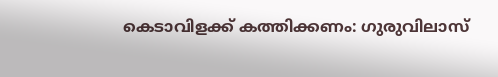കെടാവിളക്ക് കത്തിക്കണം: ഗുരുവിലാസ്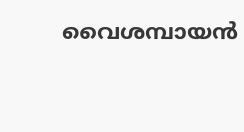വൈശമ്പായന്‍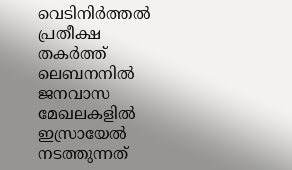വെടിനിര്‍ത്തല്‍ പ്രതീക്ഷ തകര്‍ത്ത് ലെബനനില്‍ ജനവാസ മേഖലകളിൽ ഇസ്രായേൽ നടത്തുന്നത്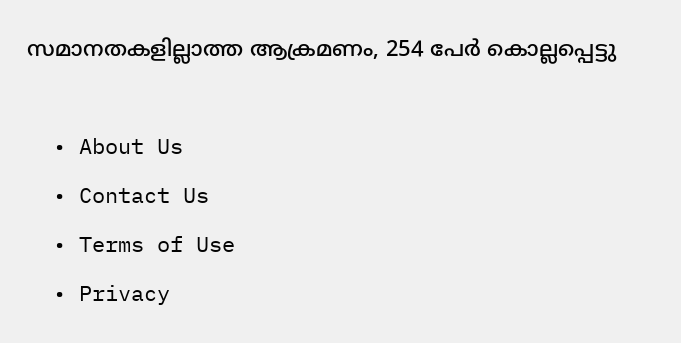സമാനതകളില്ലാത്ത ആക്രമണം, 254 പേർ കൊല്ലപ്പെട്ടു

  • About Us
  • Contact Us
  • Terms of Use
  • Privacy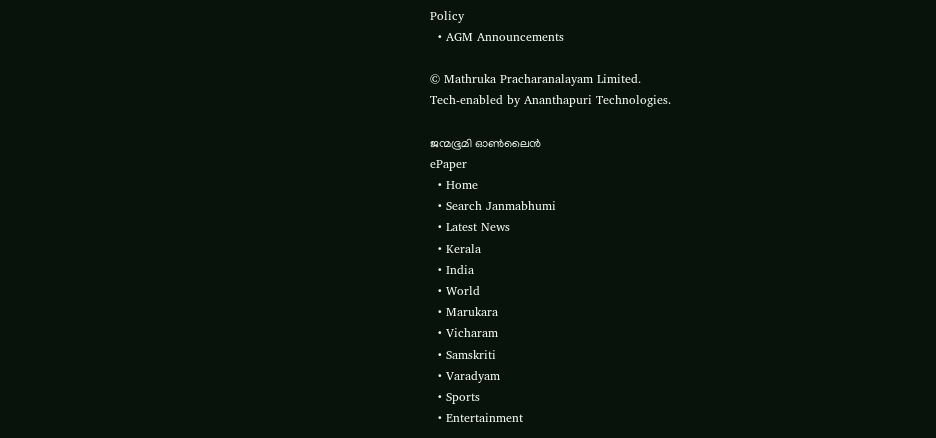Policy
  • AGM Announcements

© Mathruka Pracharanalayam Limited.
Tech-enabled by Ananthapuri Technologies.

ജന്മഭൂമി ഓണ്‍ലൈന്‍
ePaper
  • Home
  • Search Janmabhumi
  • Latest News
  • Kerala
  • India
  • World
  • Marukara
  • Vicharam
  • Samskriti
  • Varadyam
  • Sports
  • Entertainment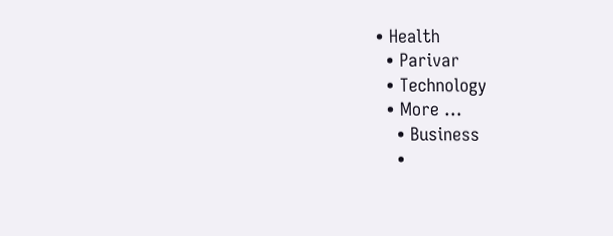• Health
  • Parivar
  • Technology
  • More …
    • Business
    •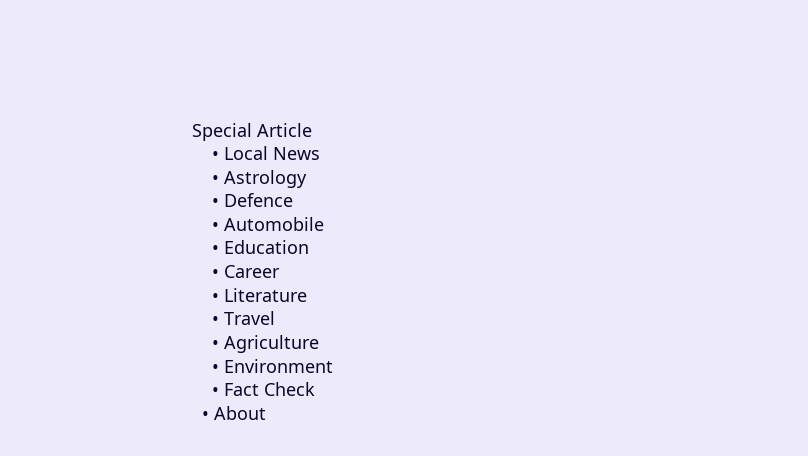Special Article
    • Local News
    • Astrology
    • Defence
    • Automobile
    • Education
    • Career
    • Literature
    • Travel
    • Agriculture
    • Environment
    • Fact Check
  • About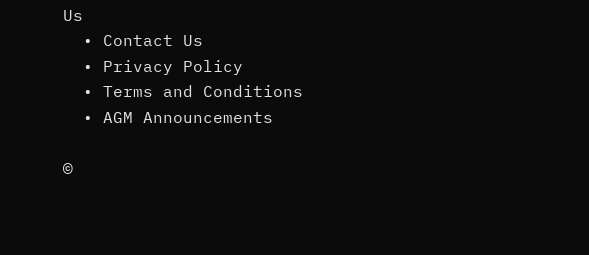Us
  • Contact Us
  • Privacy Policy
  • Terms and Conditions
  • AGM Announcements

©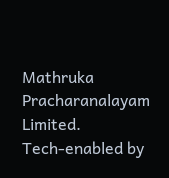Mathruka Pracharanalayam Limited.
Tech-enabled by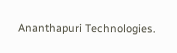Ananthapuri Technologies.